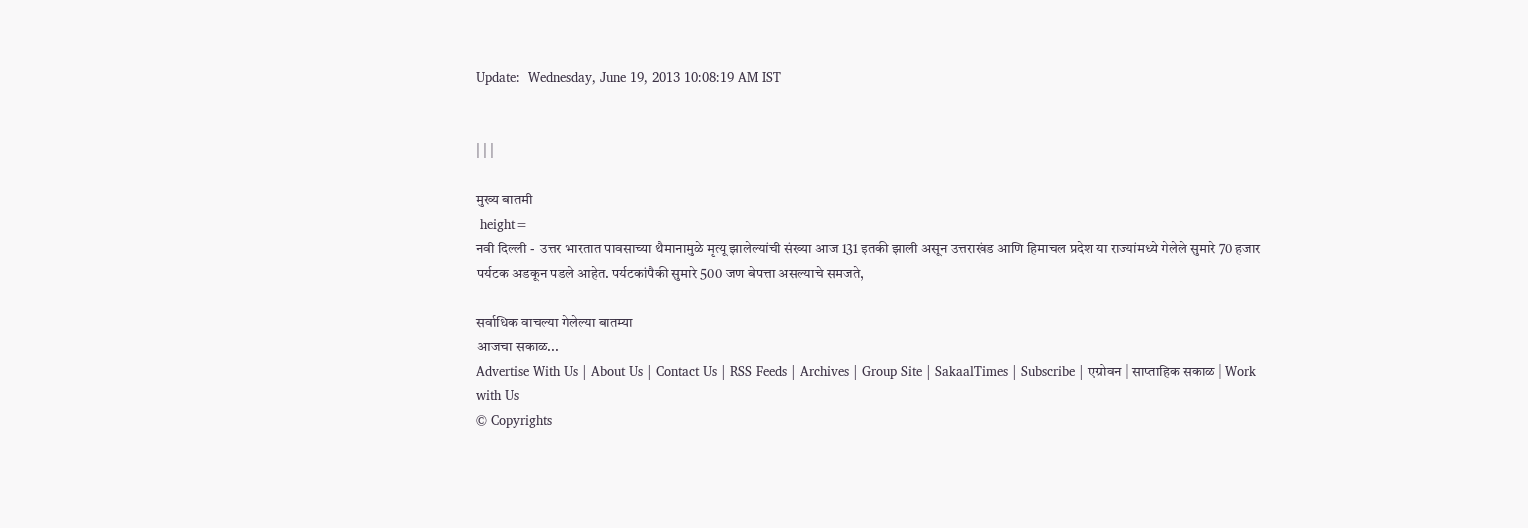Update:  Wednesday, June 19, 2013 10:08:19 AM IST


| | |

मुख्य बातमी
 height=
नवी दिल्ली -  उत्तर भारतात पावसाच्या थैमानामुळे मृत्यू झालेल्यांची संख्या आज 131 इतकी झाली असून उत्तराखंड आणि हिमाचल प्रदेश या राज्यांमध्ये गेलेले सुमारे 70 हजार पर्यटक अडकून पडले आहेत. पर्यटकांपैकी सुमारे 500 जण बेपत्ता असल्याचे समजते,

सर्वाधिक वाचल्या गेलेल्या बातम्या
आजचा सकाळ...
Advertise With Us | About Us | Contact Us | RSS Feeds | Archives | Group Site | SakaalTimes | Subscribe | एग्रोवन | साप्ताहिक सकाळ | Work with Us
© Copyrights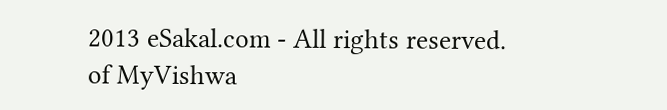2013 eSakal.com - All rights reserved.
of MyVishwa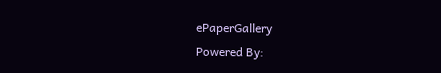ePaperGallery
Powered By: